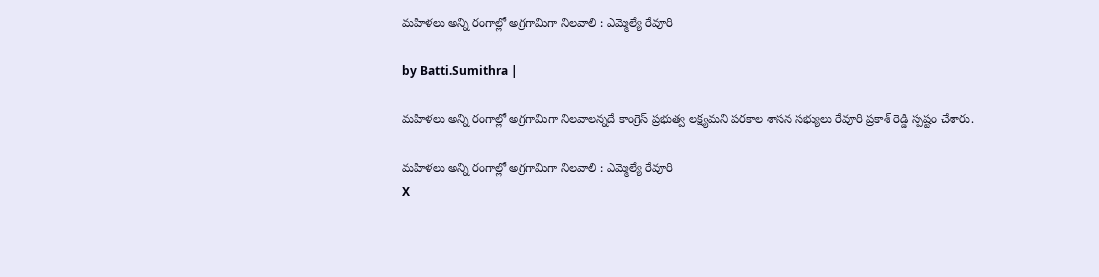మహిళలు అన్ని రంగాల్లో అగ్రగామిగా నిలవాలి : ఎమ్మెల్యే రేవూరి

by Batti.Sumithra |

మహిళలు అన్ని రంగాల్లో అగ్రగామిగా నిలవాలన్నదే కాంగ్రెస్ ప్రభుత్వ లక్ష్యమని పరకాల శాసన సభ్యులు రేవూరి ప్రకాశ్ రెడ్డి స్పష్టం చేశారు.

మహిళలు అన్ని రంగాల్లో అగ్రగామిగా నిలవాలి : ఎమ్మెల్యే రేవూరి
X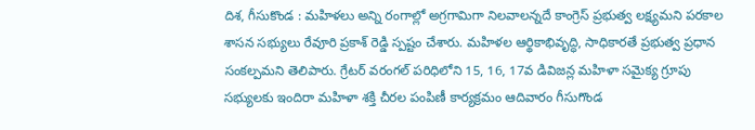దిశ, గీసుకొండ : మహిళలు అన్ని రంగాల్లో అగ్రగామిగా నిలవాలన్నదే కాంగ్రెస్ ప్రభుత్వ లక్ష్యమని పరకాల శాసన సభ్యులు రేవూరి ప్రకాశ్ రెడ్డి స్పష్టం చేశారు. మహిళల ఆర్థికాభివృద్ధి, సాధికారతే ప్రభుత్వ ప్రధాన సంకల్పమని తెలిపారు. గ్రేటర్ వరంగల్ పరిధిలోని 15, 16, 17వ డివిజన్ల మహిళా సమైక్య గ్రూపు సభ్యులకు ఇందిరా మహిళా శక్తి చీరల పంపిణీ కార్యక్రమం ఆదివారం గీసుగొండ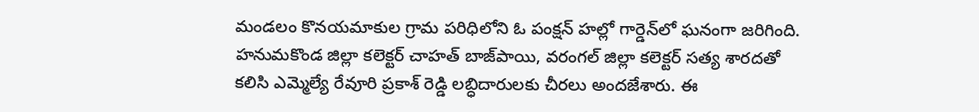మండలం కొనయమాకుల గ్రామ పరిధిలోని ఓ పంక్షన్ హల్లో గార్డెన్‌లో ఘనంగా జరిగింది. హనుమకొండ జిల్లా కలెక్టర్ చాహత్ బాజ్‌పాయి, వరంగల్ జిల్లా కలెక్టర్ సత్య శారదతో కలిసి ఎమ్మెల్యే రేవూరి ప్రకాశ్ రెడ్డి లబ్ధిదారులకు చీరలు అందజేశారు. ఈ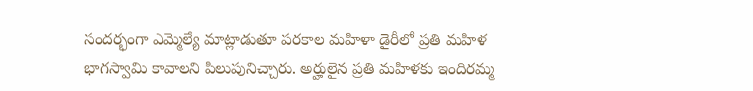సందర్భంగా ఎమ్మెల్యే మాట్లాడుతూ పరకాల మహిళా డైరీలో ప్రతి మహిళ భాగస్వామి కావాలని పిలుపునిచ్చారు. అర్హులైన ప్రతి మహిళకు ఇందిరమ్మ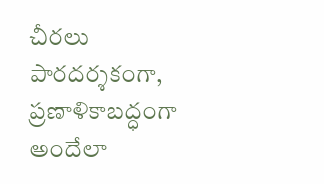చీరలు పారదర్శకంగా, ప్రణాళికాబద్ధంగా అందేలా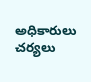అధికారులు చర్యలు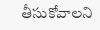తీసుకోవాలని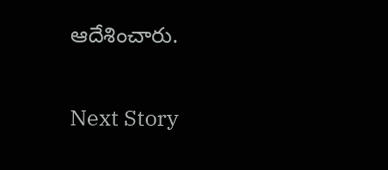ఆదేశించారు.

Next Story